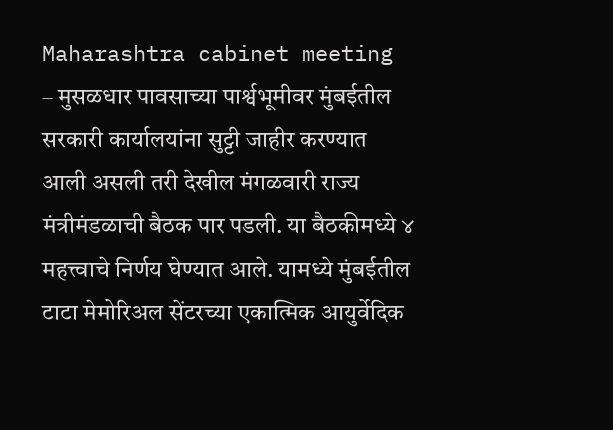Maharashtra cabinet meeting – मुसळधार पावसाच्या पार्श्वभूमीवर मुंबईतील सरकारी कार्यालयांना सुट्टी जाहीर करण्यात आली असली तरी देखील मंगळवारी राज्य मंत्रीमंडळाची बैठक पार पडली. या बैठकीमध्ये ४ महत्त्वाचे निर्णय घेण्यात आले. यामध्ये मुंबईतील टाटा मेमोरिअल सेंटरच्या एकात्मिक आयुर्वेदिक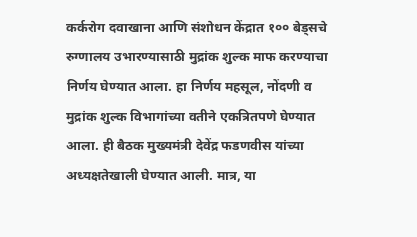कर्करोग दवाखाना आणि संशोधन केंद्रात १०० बेड्सचे रुग्णालय उभारण्यासाठी मुद्रांक शुल्क माफ करण्याचा निर्णय घेण्यात आला. हा निर्णय महसूल, नोंदणी व मुद्रांक शुल्क विभागांच्या वतीने एकत्रितपणे घेण्यात आला. ही बैठक मुख्यमंत्री देवेंद्र फडणवीस यांच्या अध्यक्षतेखाली घेण्यात आली. मात्र, या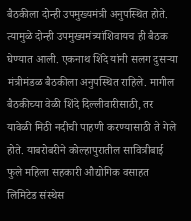बैठकीला दोन्ही उपमुख्यमंत्री अनुपस्थित होते. त्यामुळे दोन्ही उपमुख्यमंत्र्यांशिवायच ही बैठक घेण्यात आली. एकनाथ शिंदे यांनी सलग दुसऱ्या मंत्रीमंडळ बैठकीला अनुपस्थित राहिले. मागील बैठकीच्या वेळी शिंदे दिल्लीवारीसाठी, तर यावेळी मिठी नदीची पाहणी करण्यासाठी ते गेले होते. याबरोबरीने कोल्हापुरातील सावित्रीबाई फुले महिला सहकारी औद्योगिक वसाहत लिमिटेड संस्थेस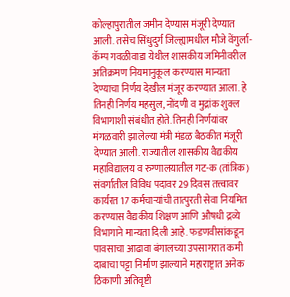कोल्हापुरातील जमीन देण्यास मंजूरी देण्यात आली. तसेच सिंधुदुर्ग जिल्ह्यामधील मौजे वेंगुर्ला-कॅम्प गवळीवाडा येथील शासकीय जमिनीवरील अतिक्रमण नियमानुकूल करण्यास मान्यता देण्याचा निर्णय देखील मंजूर करण्यात आला. हे तिनही निर्णय महसुल, नोंदणी व मुद्रांक शुक्ल विभागाशी संबंधीत होते. तिनही निर्णयांवर मंगळवारी झालेल्या मंत्री मंडळ बैठकीत मंजूरी देण्यात आली. राज्यातील शासकीय वैद्यकीय महाविद्यालय व रुग्णालयातील गट-क (तांत्रिक) संवर्गातील विविध पदावर 29 दिवस तत्त्वावर कार्यरत 17 कर्मचाऱ्यांची तात्पुरती सेवा नियमित करण्यास वैद्यकीय शिक्षण आणि औषधी द्रव्ये विभागाने मान्यता दिली आहे. फडणवीसांकडून पावसाचा आढावा बंगालच्या उपसागरात कमी दाबाचा पट्टा निर्माण झाल्याने महाराष्ट्रात अनेक ठिकाणी अतिवृष्टी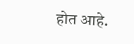होत आहे.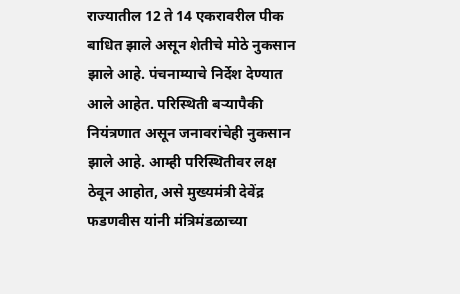राज्यातील 12 ते 14 एकरावरील पीक बाधित झाले असून शेतीचे मोठे नुकसान झाले आहे. पंचनाम्याचे निर्देश देण्यात आले आहेत. परिस्थिती बऱ्यापैकी नियंत्रणात असून जनावरांचेही नुकसान झाले आहे. आम्ही परिस्थितीवर लक्ष ठेवून आहोत, असे मुख्यमंत्री देवेंद्र फडणवीस यांनी मंत्रिमंडळाच्या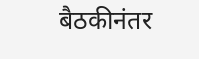बैठकीनंतर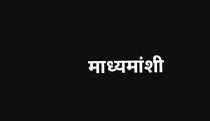माध्यमांशी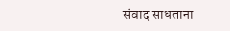संवाद साधताना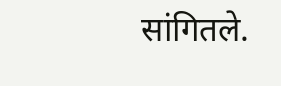सांगितले.